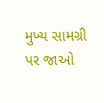મુખ્ય સામગ્રી પર જાઓ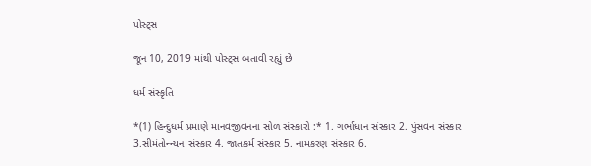પોસ્ટ્સ

જૂન 10, 2019 માંથી પોસ્ટ્સ બતાવી રહ્યું છે

ધર્મ સંસ્કૃતિ

*(1) હિન્દુધર્મ પ્રમાણે માનવજીવનના સોળ સંસ્કારો :* 1. ગર્ભાધાન સંસ્કાર 2. પુંસવન સંસ્કાર 3.સીમંતોન્ન્યન સંસ્કાર 4. જાતકર્મ સંસ્કાર 5. નામકરણ સંસ્કાર 6.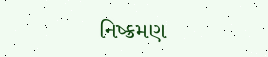નિષ્ક્રમણ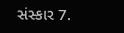સંસ્કાર 7.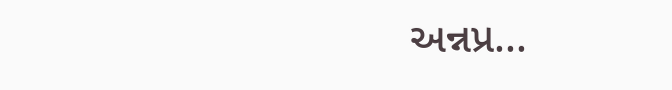અન્નપ્ર...